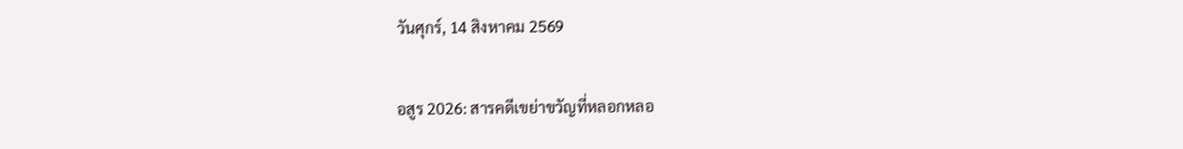วันศุกร์, 14 สิงหาคม 2569

อสูร 2026: สารคดีเขย่าขวัญที่หลอกหลอ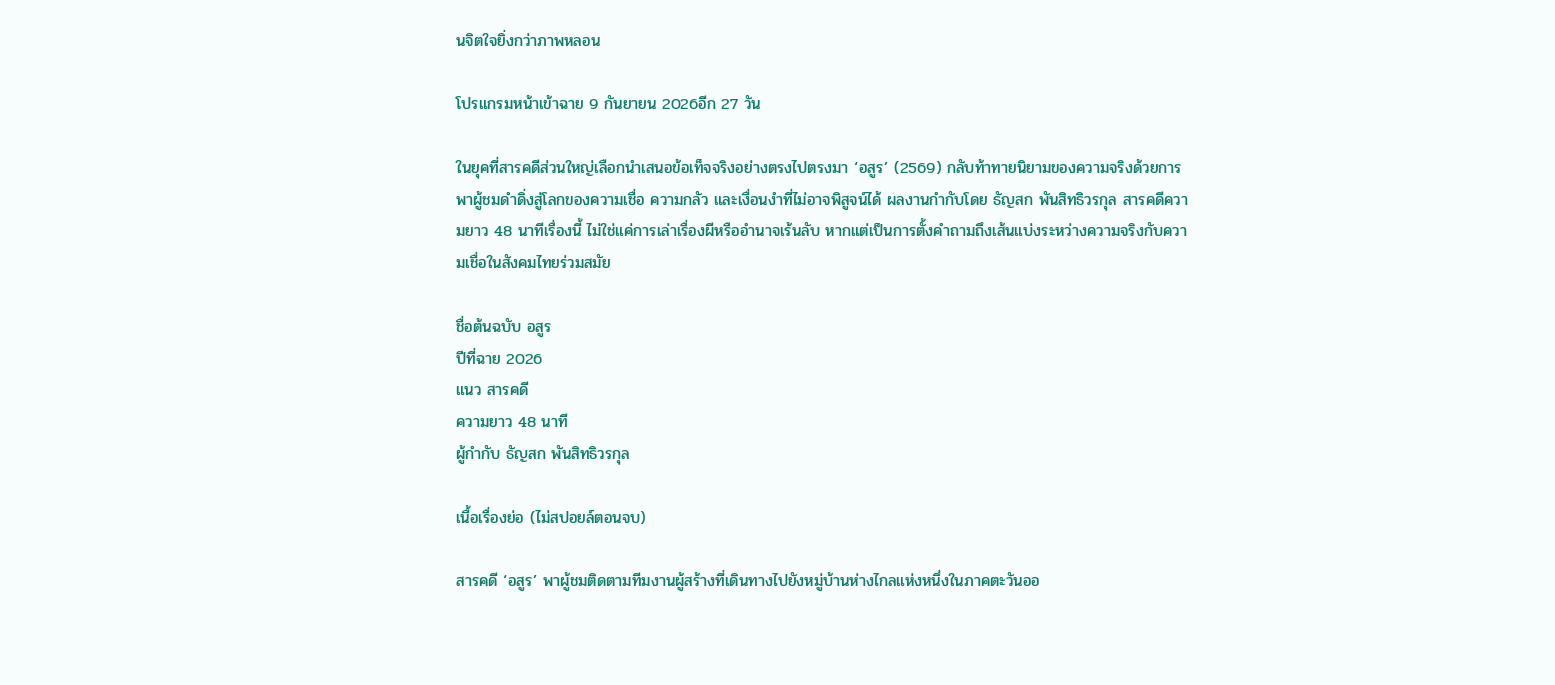นจิตใจยิ่งกว่าภาพหลอน

โปรแกรมหน้าเข้าฉาย 9 กันยายน 2026อีก 27 วัน

ในยุคที่สารคดีส่วนใหญ่เลือกนำเสนอข้อเท็จจริงอย่างตรงไปตรงมา ‘อสูร’ (2569) กลับท้าทายนิยามของความจริงด้วยการพาผู้ชมดำดิ่งสู่โลกของความเชื่อ ความกลัว และเงื่อนงำที่ไม่อาจพิสูจน์ได้ ผลงานกำกับโดย ธัญสก พันสิทธิวรกุล สารคดีความยาว 48 นาทีเรื่องนี้ ไม่ใช่แค่การเล่าเรื่องผีหรืออำนาจเร้นลับ หากแต่เป็นการตั้งคำถามถึงเส้นแบ่งระหว่างความจริงกับความเชื่อในสังคมไทยร่วมสมัย

ชื่อต้นฉบับ อสูร
ปีที่ฉาย 2026
แนว สารคดี
ความยาว 48 นาที
ผู้กำกับ ธัญสก พันสิทธิวรกุล

เนื้อเรื่องย่อ (ไม่สปอยล์ตอนจบ)

สารคดี ‘อสูร’ พาผู้ชมติดตามทีมงานผู้สร้างที่เดินทางไปยังหมู่บ้านห่างไกลแห่งหนึ่งในภาคตะวันออ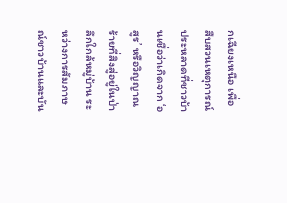กเฉียงเหนือ เพื่อสืบสวนเหตุการณ์ประหลาดที่ชาวบ้านเชื่อว่าเกิดจาก ‘อสูร’ หรือวิญญาณร้ายที่สิงสู่อยู่ในป่าลึกใกล้หมู่บ้าน ระหว่างการสัมภาษณ์ชาวบ้านและบัน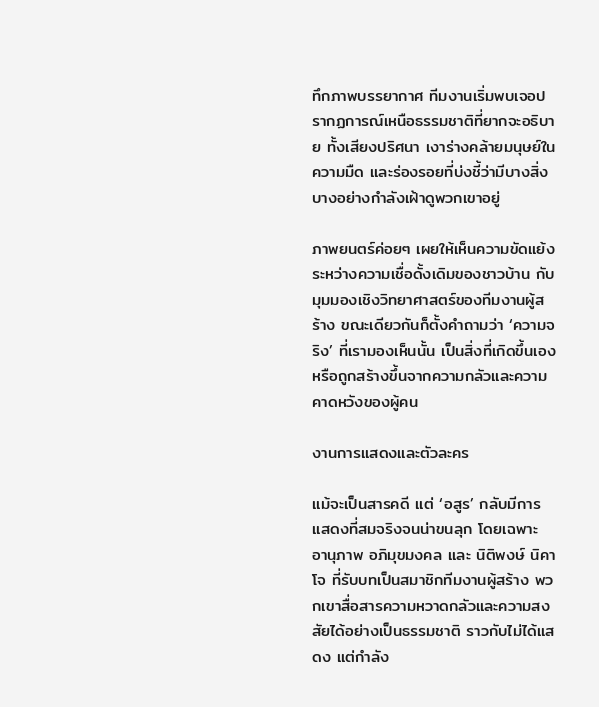ทึกภาพบรรยากาศ ทีมงานเริ่มพบเจอปรากฏการณ์เหนือธรรมชาติที่ยากจะอธิบาย ทั้งเสียงปริศนา เงาร่างคล้ายมนุษย์ในความมืด และร่องรอยที่บ่งชี้ว่ามีบางสิ่งบางอย่างกำลังเฝ้าดูพวกเขาอยู่

ภาพยนตร์ค่อยๆ เผยให้เห็นความขัดแย้งระหว่างความเชื่อดั้งเดิมของชาวบ้าน กับมุมมองเชิงวิทยาศาสตร์ของทีมงานผู้สร้าง ขณะเดียวกันก็ตั้งคำถามว่า ‘ความจริง’ ที่เรามองเห็นนั้น เป็นสิ่งที่เกิดขึ้นเองหรือถูกสร้างขึ้นจากความกลัวและความคาดหวังของผู้คน

งานการแสดงและตัวละคร

แม้จะเป็นสารคดี แต่ ‘อสูร’ กลับมีการแสดงที่สมจริงจนน่าขนลุก โดยเฉพาะ อานุภาพ อภิมุขมงคล และ นิติพงษ์ นิคาโจ ที่รับบทเป็นสมาชิกทีมงานผู้สร้าง พวกเขาสื่อสารความหวาดกลัวและความสงสัยได้อย่างเป็นธรรมชาติ ราวกับไม่ได้แสดง แต่กำลัง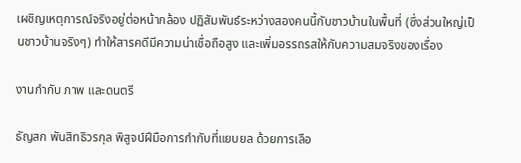เผชิญเหตุการณ์จริงอยู่ต่อหน้ากล้อง ปฏิสัมพันธ์ระหว่างสองคนนี้กับชาวบ้านในพื้นที่ (ซึ่งส่วนใหญ่เป็นชาวบ้านจริงๆ) ทำให้สารคดีมีความน่าเชื่อถือสูง และเพิ่มอรรถรสให้กับความสมจริงของเรื่อง

งานกำกับ ภาพ และดนตรี

ธัญสก พันสิทธิวรกุล พิสูจน์ฝีมือการกำกับที่แยบยล ด้วยการเลือ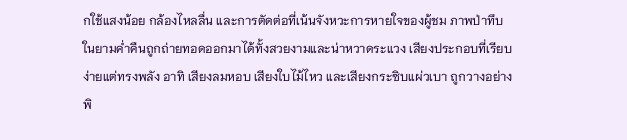กใช้แสงน้อย กล้องไหลลื่น และการตัดต่อที่เน้นจังหวะการหายใจของผู้ชม ภาพป่าทึบในยามค่ำคืนถูกถ่ายทอดออกมาได้ทั้งสวยงามและน่าหวาดระแวง เสียงประกอบที่เรียบง่ายแต่ทรงพลัง อาทิ เสียงลมหอบ เสียงใบไม้ไหว และเสียงกระซิบแผ่วเบา ถูกวางอย่างพิ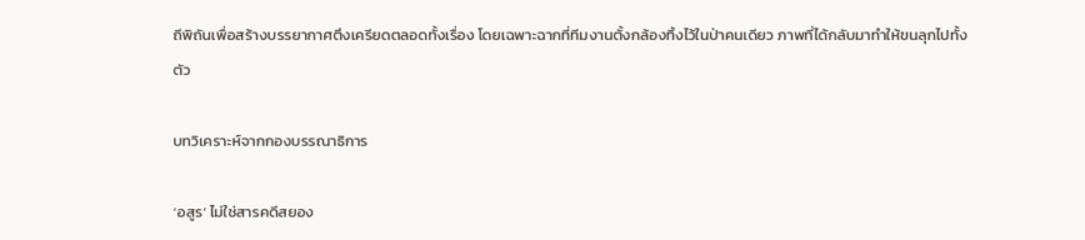ถีพิถันเพื่อสร้างบรรยากาศตึงเครียดตลอดทั้งเรื่อง โดยเฉพาะฉากที่ทีมงานตั้งกล้องทิ้งไว้ในป่าคนเดียว ภาพที่ได้กลับมาทำให้ขนลุกไปทั้งตัว

บทวิเคราะห์จากกองบรรณาธิการ

‘อสูร’ ไม่ใช่สารคดีสยอง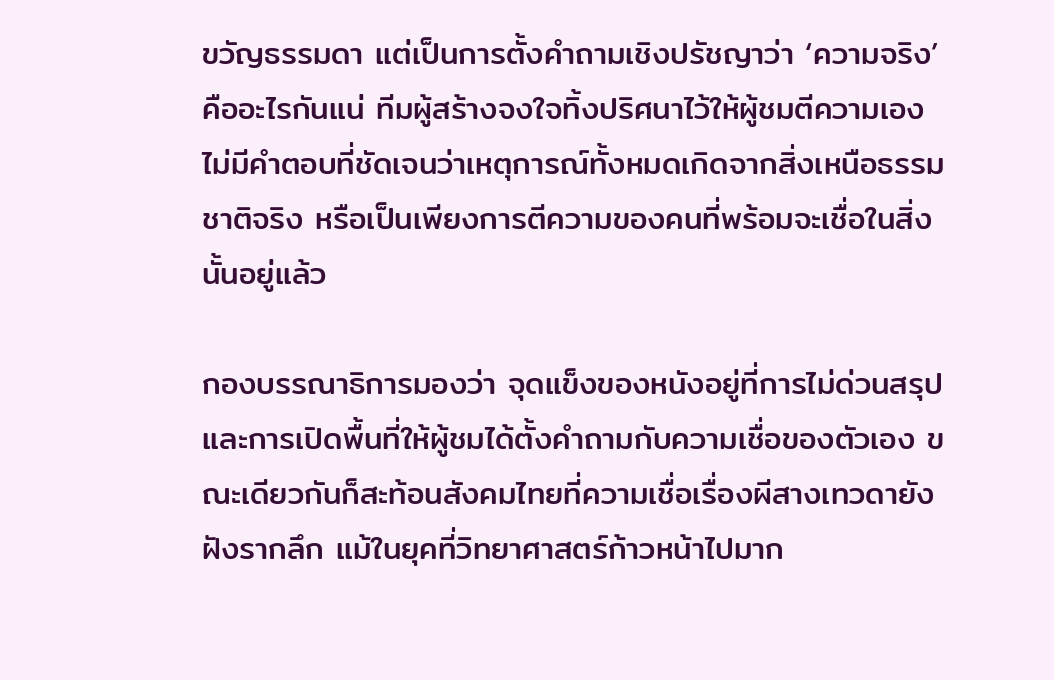ขวัญธรรมดา แต่เป็นการตั้งคำถามเชิงปรัชญาว่า ‘ความจริง’ คืออะไรกันแน่ ทีมผู้สร้างจงใจทิ้งปริศนาไว้ให้ผู้ชมตีความเอง ไม่มีคำตอบที่ชัดเจนว่าเหตุการณ์ทั้งหมดเกิดจากสิ่งเหนือธรรมชาติจริง หรือเป็นเพียงการตีความของคนที่พร้อมจะเชื่อในสิ่งนั้นอยู่แล้ว

กองบรรณาธิการมองว่า จุดแข็งของหนังอยู่ที่การไม่ด่วนสรุป และการเปิดพื้นที่ให้ผู้ชมได้ตั้งคำถามกับความเชื่อของตัวเอง ขณะเดียวกันก็สะท้อนสังคมไทยที่ความเชื่อเรื่องผีสางเทวดายังฝังรากลึก แม้ในยุคที่วิทยาศาสตร์ก้าวหน้าไปมาก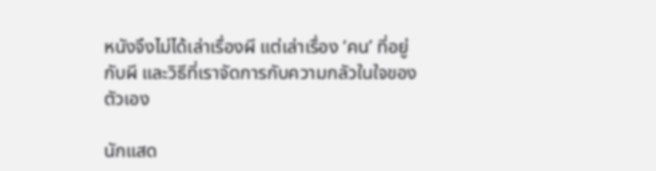หนังจึงไม่ได้เล่าเรื่องผี แต่เล่าเรื่อง ‘คน’ ที่อยู่กับผี และวิธีที่เราจัดการกับความกลัวในใจของตัวเอง

นักแสด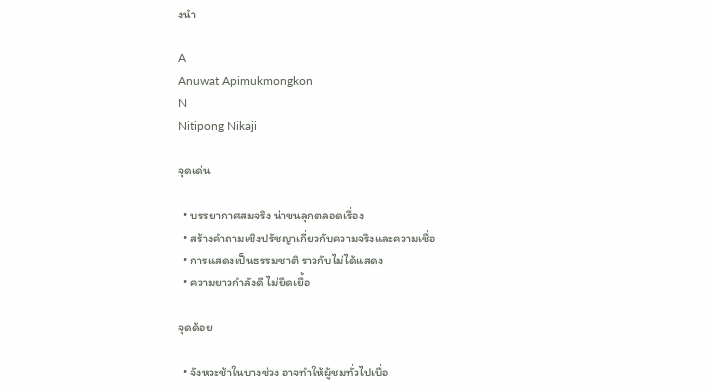งนำ

A
Anuwat Apimukmongkon
N
Nitipong Nikaji

จุดเด่น

  • บรรยากาศสมจริง น่าขนลุกตลอดเรื่อง
  • สร้างคำถามเชิงปรัชญาเกี่ยวกับความจริงและความเชื่อ
  • การแสดงเป็นธรรมชาติ ราวกับไม่ได้แสดง
  • ความยาวกำลังดี ไม่ยืดเยื้อ

จุดด้อย

  • จังหวะช้าในบางช่วง อาจทำให้ผู้ชมทั่วไปเบื่อ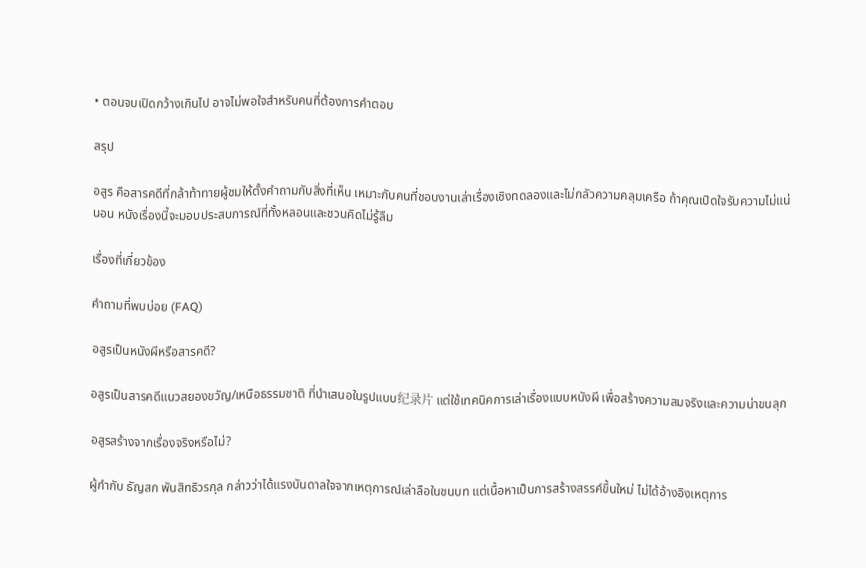• ตอนจบเปิดกว้างเกินไป อาจไม่พอใจสำหรับคนที่ต้องการคำตอบ

สรุป

อสูร คือสารคดีที่กล้าท้าทายผู้ชมให้ตั้งคำถามกับสิ่งที่เห็น เหมาะกับคนที่ชอบงานเล่าเรื่องเชิงทดลองและไม่กลัวความคลุมเครือ ถ้าคุณเปิดใจรับความไม่แน่นอน หนังเรื่องนี้จะมอบประสบการณ์ที่ทั้งหลอนและชวนคิดไม่รู้ลืม

เรื่องที่เกี่ยวข้อง

คำถามที่พบบ่อย (FAQ)

อสูรเป็นหนังผีหรือสารคดี?

อสูรเป็นสารคดีแนวสยองขวัญ/เหนือธรรมชาติ ที่นำเสนอในรูปแบบ纪录片 แต่ใช้เทคนิคการเล่าเรื่องแบบหนังผี เพื่อสร้างความสมจริงและความน่าขนลุก

อสูรสร้างจากเรื่องจริงหรือไม่?

ผู้กำกับ ธัญสก พันสิทธิวรกุล กล่าวว่าได้แรงบันดาลใจจากเหตุการณ์เล่าลือในชนบท แต่เนื้อหาเป็นการสร้างสรรค์ขึ้นใหม่ ไม่ได้อ้างอิงเหตุการ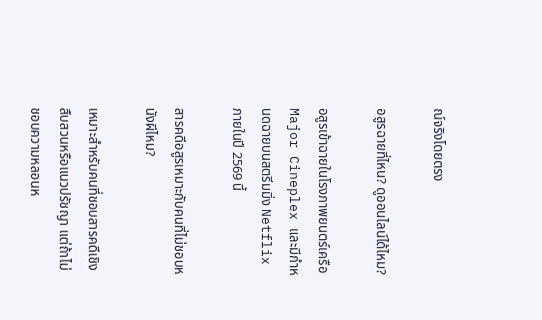ณ์จริงโดยตรง

อสูรฉายที่ไหน? ดูออนไลน์ได้ไหม?

อสูรเข้าฉายในโรงภาพยนตร์เครือ Major Cineplex และมีกำหนดฉายบนสตรีมมิ่ง Netflix ภายในปี 2569 นี้

สารคดีอสูรเหมาะกับคนที่ไม่ชอบหนังผีไหม?

เหมาะสำหรับคนที่ชอบสารคดีเชิงสืบสวนหรือแนวปรัชญา แต่ถ้าไม่ชอบความหลอนห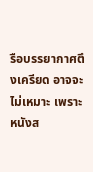รือบรรยากาศตึงเครียด อาจจะไม่เหมาะ เพราะหนังส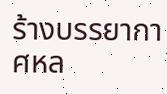ร้างบรรยากาศหล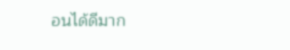อนได้ดีมาก